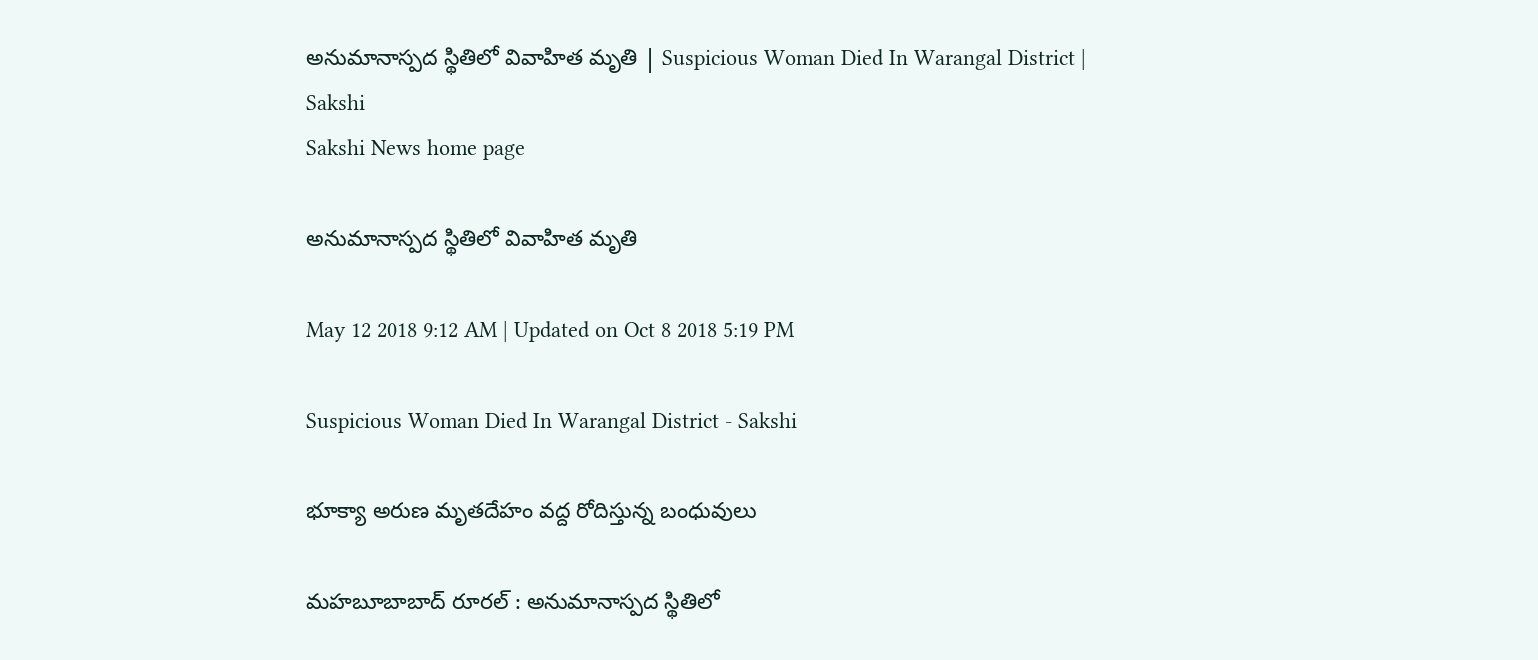అనుమానాస్పద స్థితిలో వివాహిత మృతి | Suspicious Woman Died In Warangal District | Sakshi
Sakshi News home page

అనుమానాస్పద స్థితిలో వివాహిత మృతి

May 12 2018 9:12 AM | Updated on Oct 8 2018 5:19 PM

Suspicious Woman Died In Warangal District - Sakshi

భూక్యా అరుణ మృతదేహం వద్ద రోదిస్తున్న బంధువులు

మహబూబాబాద్‌ రూరల్‌ : అనుమానాస్పద స్థితిలో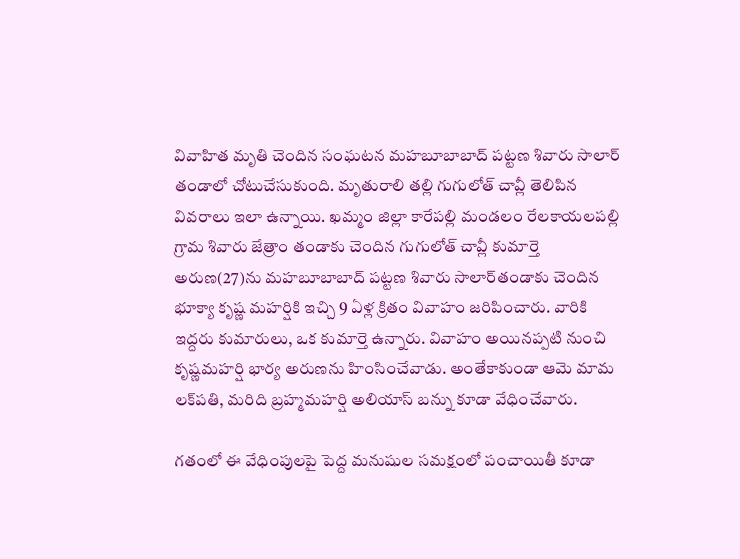వివాహిత మృతి చెందిన సంఘటన మహబూబాబాద్‌ పట్టణ శివారు సాలార్‌ తండాలో చోటుచేసుకుంది. మృతురాలి తల్లి గుగులోత్‌ చావ్లీ తెలిపిన వివరాలు ఇలా ఉన్నాయి. ఖమ్మం జిల్లా కారేపల్లి మండలం రేలకాయలపల్లి గ్రామ శివారు జేత్రాం తండాకు చెందిన గుగులోత్‌ చావ్లీ కుమార్తె అరుణ(27)ను మహబూబాబాద్‌ పట్టణ శివారు సాలార్‌తండాకు చెందిన భూక్యా కృష్ణ మహర్షికి ఇచ్చి 9 ఏళ్ల క్రితం వివాహం జరిపించారు. వారికి ఇద్దరు కుమారులు, ఒక కుమార్తె ఉన్నారు. వివాహం అయినప్పటి నుంచి కృష్ణమహర్షి భార్య అరుణను హింసించేవాడు. అంతేకాకుండా ఆమె మామ లక్‌పతి, మరిది బ్రహ్మమహర్షి అలియాస్‌ బన్ను కూడా వేధించేవారు.

గతంలో ఈ వేధింపులపై పెద్ద మనుషుల సమక్షంలో పంచాయితీ కూడా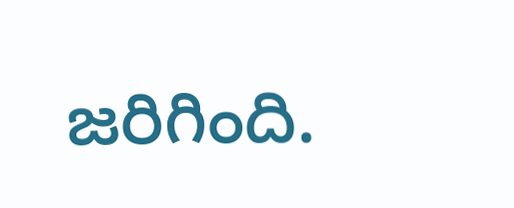జరిగింది.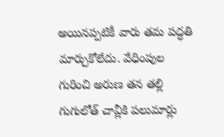అయినప్పటికీ వారు తమ పద్ధతి మార్చుకోలేదు. వేధింపుల గురించి అరుణ తన తల్లి గుగులోత్‌ చావ్లీకి పలుమార్లు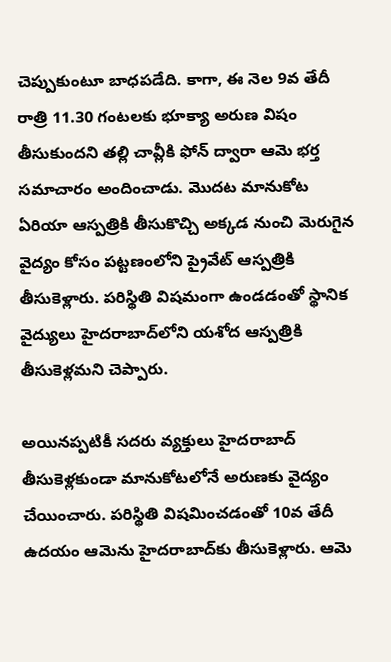చెప్పుకుంటూ బాధపడేది. కాగా, ఈ నెల 9వ తేదీ రాత్రి 11.30 గంటలకు భూక్యా అరుణ విషం తీసుకుందని తల్లి చావ్లీకి ఫోన్‌ ద్వారా ఆమె భర్త సమాచారం అందించాడు. మొదట మానుకోట ఏరియా ఆస్పత్రికి తీసుకొచ్చి అక్కడ నుంచి మెరుగైన వైద్యం కోసం పట్టణంలోని ప్రైవేట్‌ ఆస్పత్రికి తీసుకెళ్లారు. పరిస్థితి విషమంగా ఉండడంతో స్థానిక వైద్యులు హైదరాబాద్‌లోని యశోద ఆస్పత్రికి తీసుకెళ్లమని చెప్పారు.

అయినప్పటికీ సదరు వ్యక్తులు హైదరాబాద్‌ తీసుకెళ్లకుండా మానుకోటలోనే అరుణకు వైద్యం చేయించారు. పరిస్థితి విషమించడంతో 10వ తేదీ ఉదయం ఆమెను హైదరాబాద్‌కు తీసుకెళ్లారు. ఆమె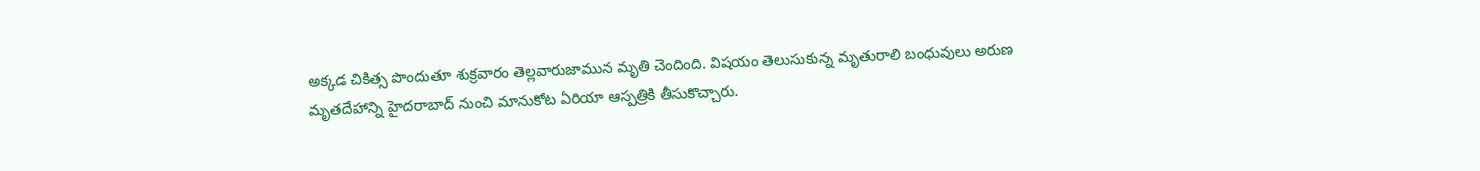అక్కడ చికిత్స పొందుతూ శుక్రవారం తెల్లవారుజామున మృతి చెందింది. విషయం తెలుసుకున్న మృతురాలి బంధువులు అరుణ మృతదేహాన్ని హైదరాబాద్‌ నుంచి మానుకోట ఏరియా ఆస్పత్రికి తీసుకొచ్చారు.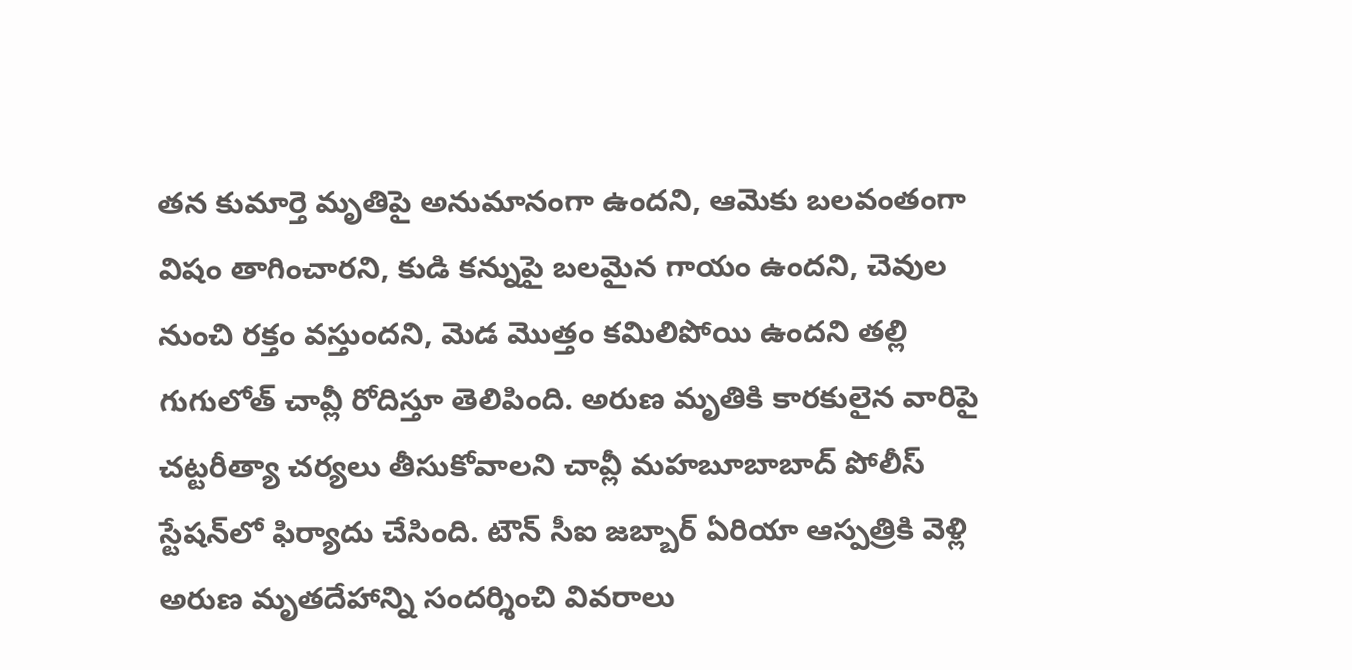తన కుమార్తె మృతిపై అనుమానంగా ఉందని, ఆమెకు బలవంతంగా విషం తాగించారని, కుడి కన్నుపై బలమైన గాయం ఉందని, చెవుల నుంచి రక్తం వస్తుందని, మెడ మొత్తం కమిలిపోయి ఉందని తల్లి గుగులోత్‌ చావ్లీ రోదిస్తూ తెలిపింది. అరుణ మృతికి కారకులైన వారిపై చట్టరీత్యా చర్యలు తీసుకోవాలని చావ్లీ మహబూబాబాద్‌ పోలీస్‌ స్టేషన్‌లో ఫిర్యాదు చేసింది. టౌన్‌ సీఐ జబ్బార్‌ ఏరియా ఆస్పత్రికి వెళ్లి అరుణ మృతదేహాన్ని సందర్శించి వివరాలు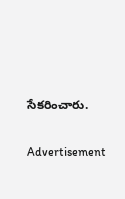సేకరించారు.

Advertisement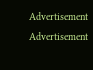Advertisement
Advertisement